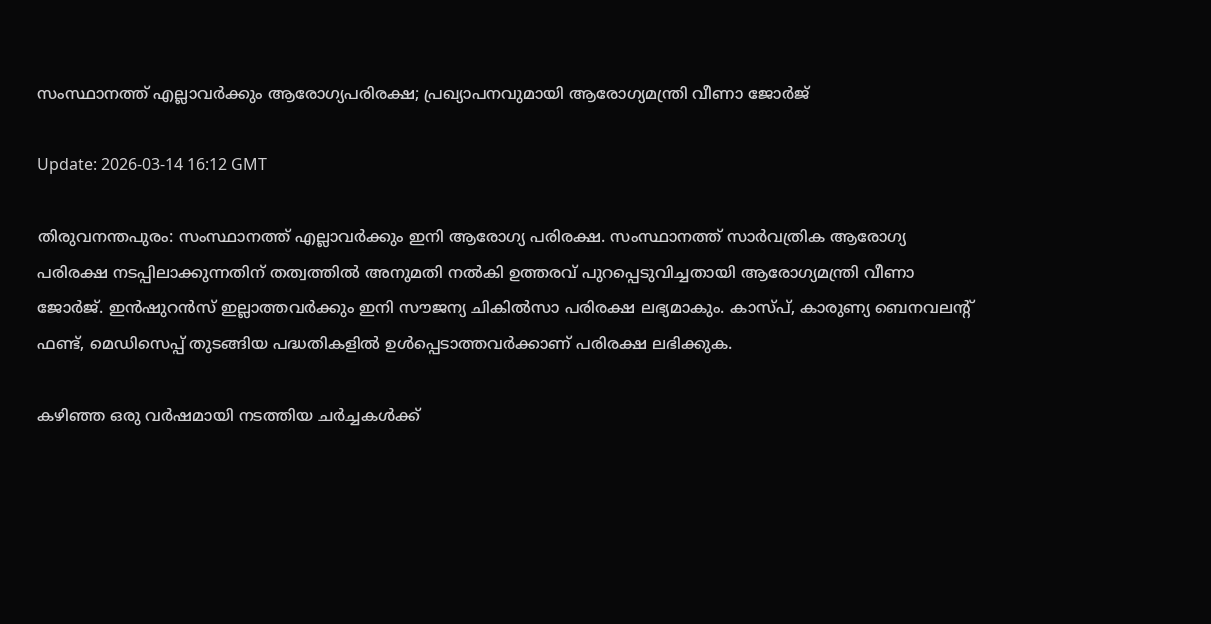സംസ്ഥാനത്ത് എല്ലാവര്‍ക്കും ആരോഗ്യപരിരക്ഷ; പ്രഖ്യാപനവുമായി ആരോഗ്യമന്ത്രി വീണാ ജോര്‍ജ്

Update: 2026-03-14 16:12 GMT

തിരുവനന്തപുരം: സംസ്ഥാനത്ത് എല്ലാവര്‍ക്കും ഇനി ആരോഗ്യ പരിരക്ഷ. സംസ്ഥാനത്ത് സാര്‍വത്രിക ആരോഗ്യ പരിരക്ഷ നടപ്പിലാക്കുന്നതിന് തത്വത്തില്‍ അനുമതി നല്‍കി ഉത്തരവ് പുറപ്പെടുവിച്ചതായി ആരോഗ്യമന്ത്രി വീണാ ജോര്‍ജ്. ഇന്‍ഷുറന്‍സ് ഇല്ലാത്തവര്‍ക്കും ഇനി സൗജന്യ ചികില്‍സാ പരിരക്ഷ ലഭ്യമാകും. കാസ്പ്, കാരുണ്യ ബെനവലന്റ് ഫണ്ട്, മെഡിസെപ്പ് തുടങ്ങിയ പദ്ധതികളില്‍ ഉള്‍പ്പെടാത്തവര്‍ക്കാണ് പരിരക്ഷ ലഭിക്കുക.

കഴിഞ്ഞ ഒരു വര്‍ഷമായി നടത്തിയ ചര്‍ച്ചകള്‍ക്ക്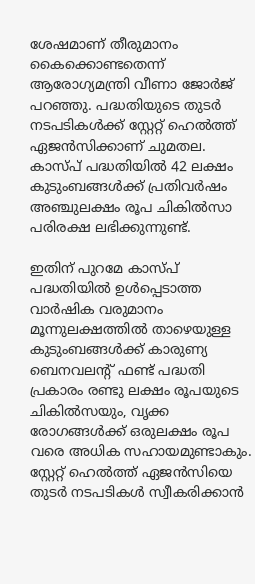ശേഷമാണ് തീരുമാനം കൈക്കൊണ്ടതെന്ന് ആരോഗ്യമന്ത്രി വീണാ ജോര്‍ജ് പറഞ്ഞു. പദ്ധതിയുടെ തുടര്‍ നടപടികള്‍ക്ക് സ്റ്റേറ്റ് ഹെല്‍ത്ത് ഏജന്‍സിക്കാണ് ചുമതല. കാസ്പ് പദ്ധതിയില്‍ 42 ലക്ഷം കുടുംബങ്ങള്‍ക്ക് പ്രതിവര്‍ഷം അഞ്ചുലക്ഷം രൂപ ചികില്‍സാ പരിരക്ഷ ലഭിക്കുന്നുണ്ട്.

ഇതിന് പുറമേ കാസ്പ് പദ്ധതിയില്‍ ഉള്‍പ്പെടാത്ത വാര്‍ഷിക വരുമാനം മൂന്നുലക്ഷത്തില്‍ താഴെയുള്ള കുടുംബങ്ങള്‍ക്ക് കാരുണ്യ ബെനവലന്റ് ഫണ്ട് പദ്ധതി പ്രകാരം രണ്ടു ലക്ഷം രൂപയുടെ ചികില്‍സയും, വൃക്ക രോഗങ്ങള്‍ക്ക് ഒരുലക്ഷം രൂപ വരെ അധിക സഹായമുണ്ടാകും. സ്റ്റേറ്റ് ഹെല്‍ത്ത് ഏജന്‍സിയെ തുടര്‍ നടപടികള്‍ സ്വീകരിക്കാന്‍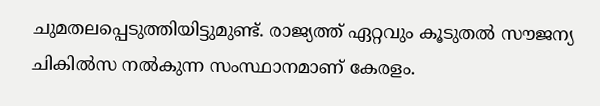ചുമതലപ്പെടുത്തിയിട്ടുമുണ്ട്. രാജ്യത്ത് ഏറ്റവും കൂടുതല്‍ സൗജന്യ ചികില്‍സ നല്‍കുന്ന സംസ്ഥാനമാണ് കേരളം.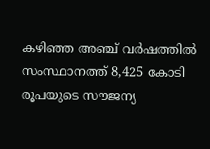കഴിഞ്ഞ അഞ്ച് വര്‍ഷത്തില്‍ സംസ്ഥാനത്ത് 8,425 കോടി രൂപയുടെ സൗജന്യ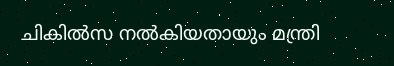ചികില്‍സ നല്‍കിയതായും മന്ത്രി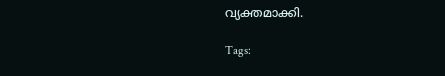വ്യക്തമാക്കി.

Tags: